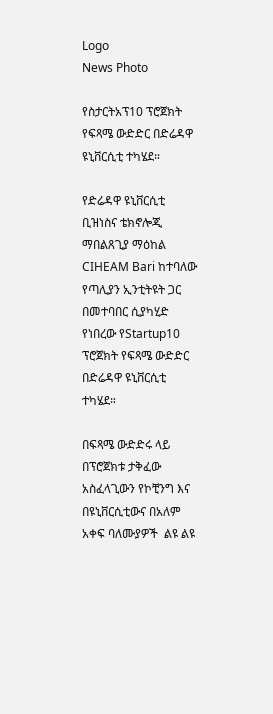Logo
News Photo

የስታርትአፕ10 ፕሮጀክት የፍጻሜ ውድድር በድሬዳዋ ዩኒቨርሲቲ ተካሄደ።

የድሬዳዋ ዩኒቨርሲቲ ቢዝነስና ቴክኖሎጂ ማበልጸጊያ ማዕከል CIHEAM Bari ከተባለው የጣሊያን ኢንቲትዩት ጋር በመተባበር ሲያካሂድ የነበረው የStartup10 ፕሮጀክት የፍጻሜ ውድድር በድሬዳዋ ዩኒቨርሲቲ ተካሄደ።

በፍጻሜ ውድድሩ ላይ በፕሮጀክቱ ታቅፈው አስፈላጊውን የኮቺንግ እና በዩኒቨርሲቲውና በአለም አቀፍ ባለሙያዎች  ልዩ ልዩ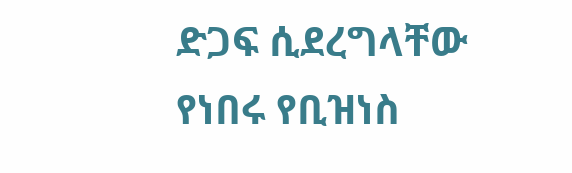ድጋፍ ሲደረግላቸው የነበሩ የቢዝነስ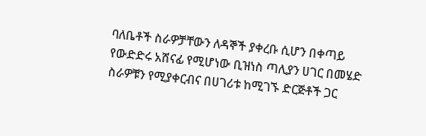ባለቤቶች ስራዎቻቸውን ለዳኞች ያቀረቡ ሲሆን በቀጣይ የውድድሩ አሸናፊ የሚሆነው ቢዝነስ ጣሊያን ሀገር በመሄድ ስራዎቹን የሚያቀርብና በሀገሪቱ ከሚገኙ ድርጅቶች ጋር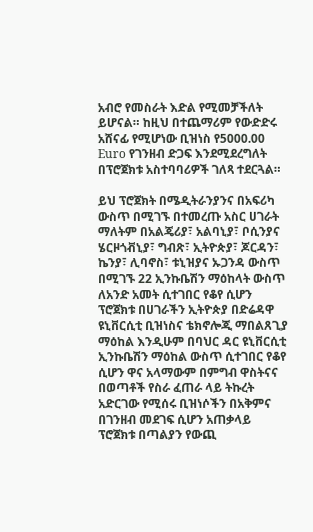አብሮ የመስራት እድል የሚመቻችለት ይሆናል። ከዚህ በተጨማሪም የውድድሩ አሸናፊ የሚሆነው ቢዝነስ የ5000.00 Euro የገንዘብ ድጋፍ እንደሚደረግለት በፕሮጀክቱ አስተባባሪዎች ገለጻ ተደርጓል።

ይህ ፕሮጀክት በሜዲትራንያንና በአፍሪካ ውስጥ በሚገኙ በተመረጡ አስር ሀገራት ማለትም በአልጄሪያ፣ አልባኒያ፣ ቦሲንያና ሄርዞጎቭኒያ፣ ግብጽ፣ ኢትዮጵያ፣ ጆርዳን፣ ኬንያ፣ ሊባኖስ፣ ቱኒዝያና ኡጋንዳ ውስጥ በሚገኙ 22 ኢንኩቤሽን ማዕከላት ውስጥ ለአንድ አመት ሲተገበር የቆየ ሲሆን ፕሮጀክቱ በሀገራችን ኢትዮጵያ በድሬዳዋ ዩኒቨርሲቲ ቢዝነስና ቴክኖሎጂ ማበልጸጊያ ማዕከል እንዲሁም በባህር ዳር ዩኒቨርሲቲ  ኢንኩቤሽን ማዕከል ውስጥ ሲተገበር የቆየ ሲሆን ዋና አላማውም በምግብ ዋስትናና በወጣቶች የስራ ፈጠራ ላይ ትኩረት አድርገው የሚሰሩ ቢዝነሶችን በአቅምና በገንዘብ መደገፍ ሲሆን አጠቃላይ ፕሮጀክቱ በጣልያን የውጪ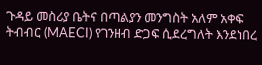ጉዳይ መስሪያ ቤትና በጣልያን መንግስት አለም አቀፍ ትብብር (MAECI) የገንዘብ ድጋፍ ሲደረግለት እንደነበረ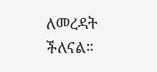ለመረዳት ችለናል።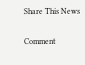Share This News

Comment